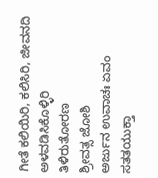ಗೀತೆ ಕಲಿಯಿರಿ, ಕಲಿಸಿರಿ, ಜೀವನದಿ ಅಳವಡಿಸಿಕೊಳ್ಳಿರಿ
ತಿಳಿರುತೋರಣ
ಶ್ರೀವತ್ಸ ಜೋಶಿ
ಅರ್ಜುನ ಉವಾಚಃ ಏವಂ ಸತತಯುಕ್ತಾ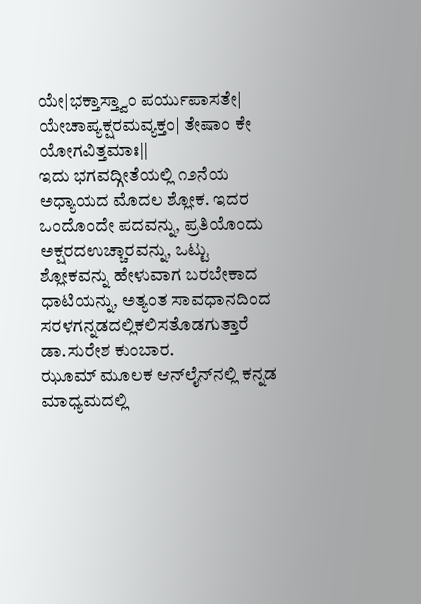ಯೇ|ಭಕ್ತಾಸ್ತ್ವಾಂ ಪರ್ಯುಪಾಸತೇ| ಯೇಚಾಪ್ಯಕ್ಷರಮವ್ಯಕ್ತಂ| ತೇಷಾಂ ಕೇ ಯೋಗವಿತ್ತಮಾಃ||
ಇದು ಭಗವದ್ಗೀತೆಯಲ್ಲಿ ೧೨ನೆಯ ಅಧ್ಯಾಯದ ಮೊದಲ ಶ್ಲೋಕ. ಇದರ ಒಂದೊಂದೇ ಪದವನ್ನು, ಪ್ರತಿಯೊಂದು ಅಕ್ಷರದಉಚ್ಚಾರವನ್ನು, ಒಟ್ಟು ಶ್ಲೋಕವನ್ನು ಹೇಳುವಾಗ ಬರಬೇಕಾದ ಧಾಟಿಯನ್ನು, ಅತ್ಯಂತ ಸಾವಧಾನದಿಂದ ಸರಳಗನ್ನಡದಲ್ಲಿಕಲಿಸತೊಡಗುತ್ತಾರೆ ಡಾ.ಸುರೇಶ ಕುಂಬಾರ.
ಝೂಮ್ ಮೂಲಕ ಆನ್‌ಲೈನ್‌ನಲ್ಲಿ ಕನ್ನಡ ಮಾಧ್ಯಮದಲ್ಲಿ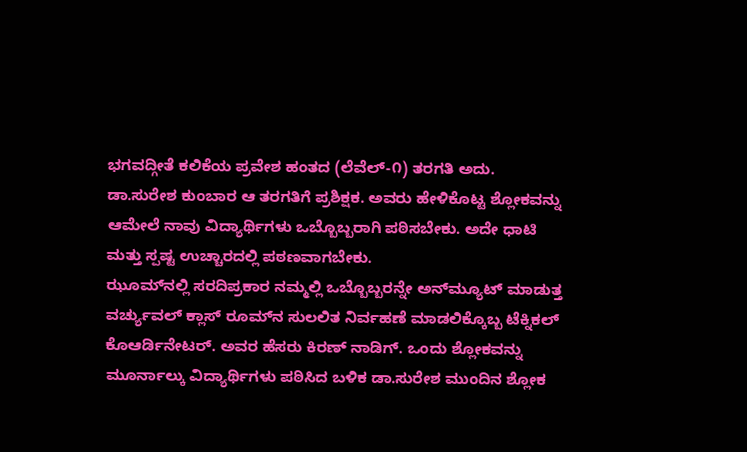ಭಗವದ್ಗೀತೆ ಕಲಿಕೆಯ ಪ್ರವೇಶ ಹಂತದ (ಲೆವೆಲ್-೧) ತರಗತಿ ಅದು. ಡಾ.ಸುರೇಶ ಕುಂಬಾರ ಆ ತರಗತಿಗೆ ಪ್ರಶಿಕ್ಷಕ. ಅವರು ಹೇಳಿಕೊಟ್ಟ ಶ್ಲೋಕವನ್ನು ಆಮೇಲೆ ನಾವು ವಿದ್ಯಾರ್ಥಿಗಳು ಒಬ್ಬೊಬ್ಬರಾಗಿ ಪಠಿಸಬೇಕು. ಅದೇ ಧಾಟಿ ಮತ್ತು ಸ್ಪಷ್ಟ ಉಚ್ಚಾರದಲ್ಲಿ ಪಠಣವಾಗಬೇಕು.
ಝೂಮ್‌ನಲ್ಲಿ ಸರದಿಪ್ರಕಾರ ನಮ್ಮಲ್ಲಿ ಒಬ್ಬೊಬ್ಬರನ್ನೇ ಅನ್‌ಮ್ಯೂಟ್ ಮಾಡುತ್ತ ವರ್ಚ್ಯುವಲ್ ಕ್ಲಾಸ್ ರೂಮ್‌ನ ಸುಲಲಿತ ನಿರ್ವಹಣೆ ಮಾಡಲಿಕ್ಕೊಬ್ಬ ಟೆಕ್ನಿಕಲ್ ಕೊಆರ್ಡಿನೇಟರ್. ಅವರ ಹೆಸರು ಕಿರಣ್ ನಾಡಿಗ್. ಒಂದು ಶ್ಲೋಕವನ್ನು ಮೂರ್ನಾಲ್ಕು ವಿದ್ಯಾರ್ಥಿಗಳು ಪಠಿಸಿದ ಬಳಿಕ ಡಾ.ಸುರೇಶ ಮುಂದಿನ ಶ್ಲೋಕ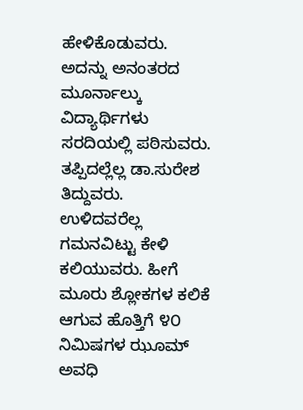ಹೇಳಿಕೊಡುವರು. ಅದನ್ನು ಅನಂತರದ ಮೂರ್ನಾಲ್ಕು ವಿದ್ಯಾರ್ಥಿಗಳು ಸರದಿಯಲ್ಲಿ ಪಠಿಸುವರು. ತಪ್ಪಿದಲ್ಲೆಲ್ಲ ಡಾ.ಸುರೇಶ ತಿದ್ದುವರು.
ಉಳಿದವರೆಲ್ಲ ಗಮನವಿಟ್ಟು ಕೇಳಿ ಕಲಿಯುವರು. ಹೀಗೆ ಮೂರು ಶ್ಲೋಕಗಳ ಕಲಿಕೆ ಆಗುವ ಹೊತ್ತಿಗೆ ೪೦ ನಿಮಿಷಗಳ ಝೂಮ್ ಅವಧಿ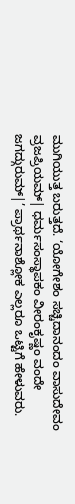ಮುಗಿಯುತ್ತ ಬರುತ್ತದೆ. ‘ಯೋಗೇಶಂ ಸಚ್ಚಿದಾನಂದಂ ವಾಸುದೇವಂ ವ್ರಜಪ್ರಿಯಮ್| ಧರ್ಮಸಂಸ್ಥಾಪಕಂ ವೀರಂಕೃಷ್ಣಂ ವಂದೇ ಜಗದ್ಗುರುಮ್|’ ಪ್ರಾರ್ಥನಾಶ್ಲೋಕ ಎಲ್ಲರೂ ಒಟ್ಟಿಗೆ ಹೇಳುವರು.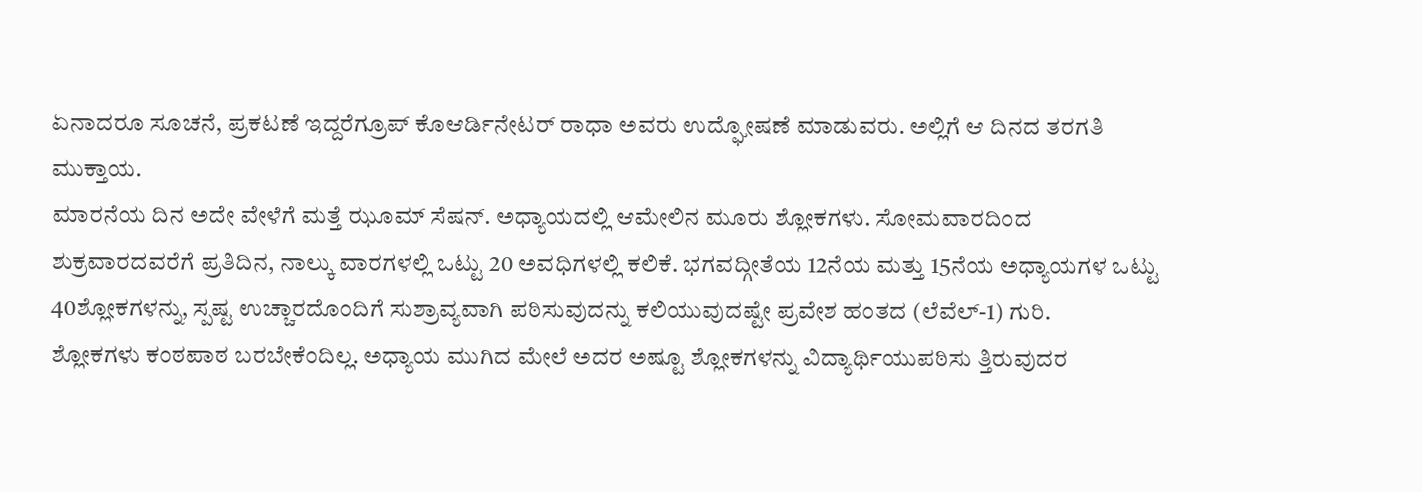ಏನಾದರೂ ಸೂಚನೆ, ಪ್ರಕಟಣೆ ಇದ್ದರೆಗ್ರೂಪ್ ಕೊಆರ್ಡಿನೇಟರ್ ರಾಧಾ ಅವರು ಉದ್ಘೋಷಣೆ ಮಾಡುವರು. ಅಲ್ಲಿಗೆ ಆ ದಿನದ ತರಗತಿ ಮುಕ್ತಾಯ.
ಮಾರನೆಯ ದಿನ ಅದೇ ವೇಳೆಗೆ ಮತ್ತೆ ಝೂಮ್ ಸೆಷನ್. ಅಧ್ಯಾಯದಲ್ಲಿ ಆಮೇಲಿನ ಮೂರು ಶ್ಲೋಕಗಳು. ಸೋಮವಾರದಿಂದ ಶುಕ್ರವಾರದವರೆಗೆ ಪ್ರತಿದಿನ, ನಾಲ್ಕು ವಾರಗಳಲ್ಲಿ ಒಟ್ಟು 20 ಅವಧಿಗಳಲ್ಲಿ ಕಲಿಕೆ. ಭಗವದ್ಗೀತೆಯ 12ನೆಯ ಮತ್ತು 15ನೆಯ ಅಧ್ಯಾಯಗಳ ಒಟ್ಟು 40ಶ್ಲೋಕಗಳನ್ನು, ಸ್ಪಷ್ಟ ಉಚ್ಚಾರದೊಂದಿಗೆ ಸುಶ್ರಾವ್ಯವಾಗಿ ಪಠಿಸುವುದನ್ನು ಕಲಿಯುವುದಷ್ಟೇ ಪ್ರವೇಶ ಹಂತದ (ಲೆವೆಲ್-1) ಗುರಿ.
ಶ್ಲೋಕಗಳು ಕಂಠಪಾಠ ಬರಬೇಕೆಂದಿಲ್ಲ. ಅಧ್ಯಾಯ ಮುಗಿದ ಮೇಲೆ ಅದರ ಅಷ್ಟೂ ಶ್ಲೋಕಗಳನ್ನು ವಿದ್ಯಾರ್ಥಿಯುಪಠಿಸು ತ್ತಿರುವುದರ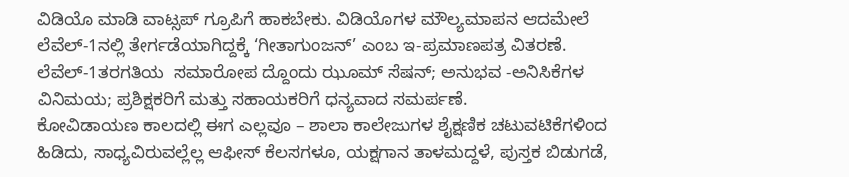ವಿಡಿಯೊ ಮಾಡಿ ವಾಟ್ಸಪ್ ಗ್ರೂಪಿಗೆ ಹಾಕಬೇಕು. ವಿಡಿಯೊಗಳ ಮೌಲ್ಯಮಾಪನ ಆದಮೇಲೆ ಲೆವೆಲ್-1ನಲ್ಲಿ ತೇರ್ಗಡೆಯಾಗಿದ್ದಕ್ಕೆ ‘ಗೀತಾಗುಂಜನ್’ ಎಂಬ ಇ-ಪ್ರಮಾಣಪತ್ರ ವಿತರಣೆ. ಲೆವೆಲ್-1ತರಗತಿಯ  ಸಮಾರೋಪ ದ್ದೊಂದು ಝೂಮ್ ಸೆಷನ್; ಅನುಭವ -ಅನಿಸಿಕೆಗಳ ವಿನಿಮಯ; ಪ್ರಶಿಕ್ಷಕರಿಗೆ ಮತ್ತು ಸಹಾಯಕರಿಗೆ ಧನ್ಯವಾದ ಸಮರ್ಪಣೆ.
ಕೋವಿಡಾಯಣ ಕಾಲದಲ್ಲಿ ಈಗ ಎಲ್ಲವೂ – ಶಾಲಾ ಕಾಲೇಜುಗಳ ಶೈಕ್ಷಣಿಕ ಚಟುವಟಿಕೆಗಳಿಂದ ಹಿಡಿದು, ಸಾಧ್ಯವಿರುವಲ್ಲೆಲ್ಲ ಆಫೀಸ್ ಕೆಲಸಗಳೂ, ಯಕ್ಷಗಾನ ತಾಳಮದ್ದಳೆ, ಪುಸ್ತಕ ಬಿಡುಗಡೆ,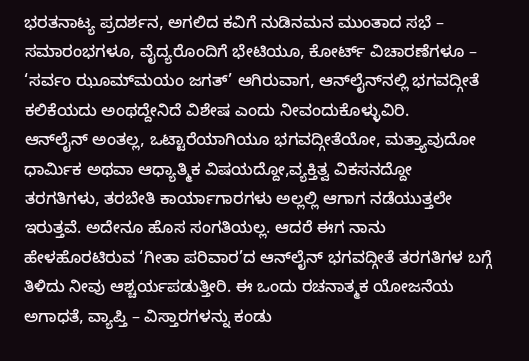ಭರತನಾಟ್ಯ ಪ್ರದರ್ಶನ, ಅಗಲಿದ ಕವಿಗೆ ನುಡಿನಮನ ಮುಂತಾದ ಸಭೆ – ಸಮಾರಂಭಗಳೂ, ವೈದ್ಯರೊಂದಿಗೆ ಭೇಟಿಯೂ, ಕೋರ್ಟ್ ವಿಚಾರಣೆಗಳೂ – ‘ಸರ್ವಂ ಝೂಮ್‌ಮಯಂ ಜಗತ್’ ಆಗಿರುವಾಗ, ಆನ್‌ಲೈನ್‌ನಲ್ಲಿ ಭಗವದ್ಗೀತೆ ಕಲಿಕೆಯದು ಅಂಥದ್ದೇನಿದೆ ವಿಶೇಷ ಎಂದು ನೀವಂದುಕೊಳ್ಳುವಿರಿ.
ಆನ್‌ಲೈನ್ ಅಂತಲ್ಲ, ಒಟ್ಟಾರೆಯಾಗಿಯೂ ಭಗವದ್ಗೀತೆಯೋ, ಮತ್ತ್ಯಾವುದೋ ಧಾರ್ಮಿಕ ಅಥವಾ ಆಧ್ಯಾತ್ಮಿಕ ವಿಷಯದ್ದೋ,ವ್ಯಕ್ತಿತ್ವ ವಿಕಸನದ್ದೋ ತರಗತಿಗಳು, ತರಬೇತಿ ಕಾರ್ಯಾಗಾರಗಳು ಅಲ್ಲಲ್ಲಿ ಆಗಾಗ ನಡೆಯುತ್ತಲೇ ಇರುತ್ತವೆ. ಅದೇನೂ ಹೊಸ ಸಂಗತಿಯಲ್ಲ. ಆದರೆ ಈಗ ನಾನು ಹೇಳಹೊರಟಿರುವ ‘ಗೀತಾ ಪರಿವಾರ’ದ ಆನ್‌ಲೈನ್ ಭಗವದ್ಗೀತೆ ತರಗತಿಗಳ ಬಗ್ಗೆ ತಿಳಿದು ನೀವು ಆಶ್ಚರ್ಯಪಡುತ್ತೀರಿ. ಈ ಒಂದು ರಚನಾತ್ಮಕ ಯೋಜನೆಯ ಅಗಾಧತೆ, ವ್ಯಾಪ್ತಿ – ವಿಸ್ತಾರಗಳನ್ನು ಕಂಡು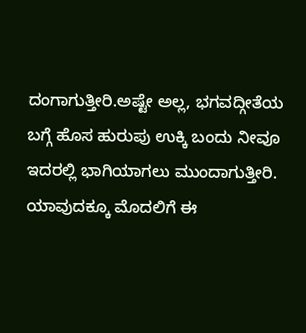ದಂಗಾಗುತ್ತೀರಿ.ಅಷ್ಟೇ ಅಲ್ಲ, ಭಗವದ್ಗೀತೆಯ ಬಗ್ಗೆ ಹೊಸ ಹುರುಪು ಉಕ್ಕಿ ಬಂದು ನೀವೂ ಇದರಲ್ಲಿ ಭಾಗಿಯಾಗಲು ಮುಂದಾಗುತ್ತೀರಿ.
ಯಾವುದಕ್ಕೂ ಮೊದಲಿಗೆ ಈ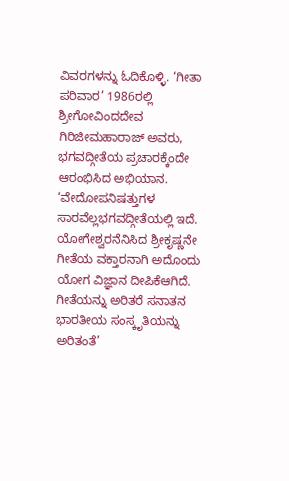ವಿವರಗಳನ್ನು ಓದಿಕೊಳ್ಳಿ. ‘ಗೀತಾ ಪರಿವಾರ’ 1986ರಲ್ಲಿ ಶ್ರೀಗೋವಿಂದದೇವ ಗಿರಿಜೀಮಹಾರಾಜ್ ಅವರು, ಭಗವದ್ಗೀತೆಯ ಪ್ರಚಾರಕ್ಕೆಂದೇ ಆರಂಭಿಸಿದ ಅಭಿಯಾನ. ‘ವೇದೋಪನಿಷತ್ತುಗಳ ಸಾರವೆಲ್ಲಭಗವದ್ಗೀತೆಯಲ್ಲಿ ಇದೆ. ಯೋಗೇಶ್ವರನೆನಿಸಿದ ಶ್ರೀಕೃಷ್ಣನೇ ಗೀತೆಯ ವಕ್ತಾರನಾಗಿ ಅದೊಂದು ಯೋಗ ವಿಜ್ಞಾನ ದೀಪಿಕೆಆಗಿದೆ. ಗೀತೆಯನ್ನು ಅರಿತರೆ ಸನಾತನ ಭಾರತೀಯ ಸಂಸ್ಕೃತಿಯನ್ನು ಅರಿತಂತೆ’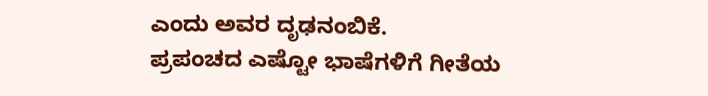ಎಂದು ಅವರ ದೃಢನಂಬಿಕೆ.
ಪ್ರಪಂಚದ ಎಷ್ಟೋ ಭಾಷೆಗಳಿಗೆ ಗೀತೆಯ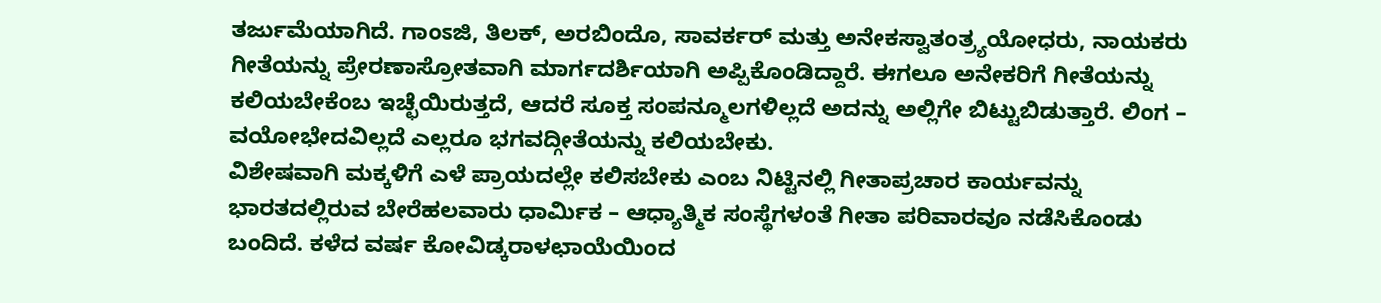ತರ್ಜುಮೆಯಾಗಿದೆ. ಗಾಂಽಜಿ, ತಿಲಕ್, ಅರಬಿಂದೊ, ಸಾವರ್ಕರ್ ಮತ್ತು ಅನೇಕಸ್ವಾತಂತ್ರ್ಯಯೋಧರು, ನಾಯಕರು ಗೀತೆಯನ್ನು ಪ್ರೇರಣಾಸ್ರೋತವಾಗಿ ಮಾರ್ಗದರ್ಶಿಯಾಗಿ ಅಪ್ಪಿಕೊಂಡಿದ್ದಾರೆ. ಈಗಲೂ ಅನೇಕರಿಗೆ ಗೀತೆಯನ್ನು ಕಲಿಯಬೇಕೆಂಬ ಇಚ್ಛೆಯಿರುತ್ತದೆ, ಆದರೆ ಸೂಕ್ತ ಸಂಪನ್ಮೂಲಗಳಿಲ್ಲದೆ ಅದನ್ನು ಅಲ್ಲಿಗೇ ಬಿಟ್ಟುಬಿಡುತ್ತಾರೆ. ಲಿಂಗ – ವಯೋಭೇದವಿಲ್ಲದೆ ಎಲ್ಲರೂ ಭಗವದ್ಗೀತೆಯನ್ನು ಕಲಿಯಬೇಕು.
ವಿಶೇಷವಾಗಿ ಮಕ್ಕಳಿಗೆ ಎಳೆ ಪ್ರಾಯದಲ್ಲೇ ಕಲಿಸಬೇಕು ಎಂಬ ನಿಟ್ಟಿನಲ್ಲಿ ಗೀತಾಪ್ರಚಾರ ಕಾರ್ಯವನ್ನು ಭಾರತದಲ್ಲಿರುವ ಬೇರೆಹಲವಾರು ಧಾರ್ಮಿಕ – ಆಧ್ಯಾತ್ಮಿಕ ಸಂಸ್ಥೆಗಳಂತೆ ಗೀತಾ ಪರಿವಾರವೂ ನಡೆಸಿಕೊಂಡು ಬಂದಿದೆ. ಕಳೆದ ವರ್ಷ ಕೋವಿಡ್ಕರಾಳಛಾಯೆಯಿಂದ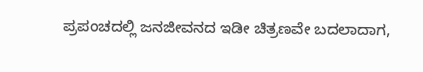ಪ್ರಪಂಚದಲ್ಲಿ ಜನಜೀವನದ ಇಡೀ ಚಿತ್ರಣವೇ ಬದಲಾದಾಗ,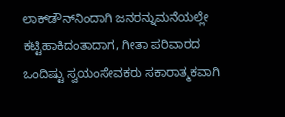ಲಾಕ್‌ಡೌನ್‌ನಿಂದಾಗಿ ಜನರನ್ನುಮನೆಯಲ್ಲೇ ಕಟ್ಟಿಹಾಕಿದಂತಾದಾಗ, ಗೀತಾ ಪರಿವಾರದ ಒಂದಿಷ್ಟು ಸ್ವಯಂಸೇವಕರು ಸಕಾರಾತ್ಮಕವಾಗಿ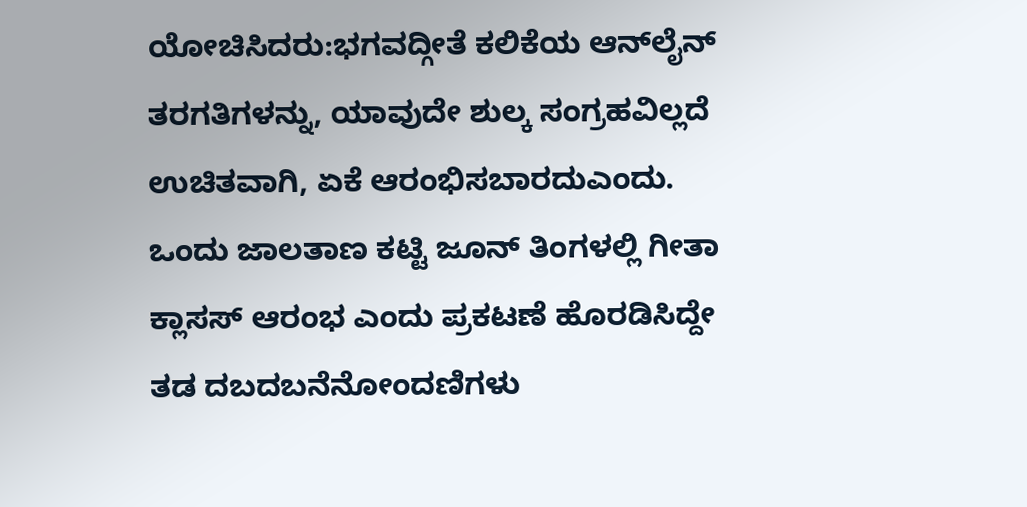ಯೋಚಿಸಿದರು:ಭಗವದ್ಗೀತೆ ಕಲಿಕೆಯ ಆನ್‌ಲೈನ್ ತರಗತಿಗಳನ್ನು, ಯಾವುದೇ ಶುಲ್ಕ ಸಂಗ್ರಹವಿಲ್ಲದೆ ಉಚಿತವಾಗಿ, ಏಕೆ ಆರಂಭಿಸಬಾರದುಎಂದು. ಒಂದು ಜಾಲತಾಣ ಕಟ್ಟಿ ಜೂನ್ ತಿಂಗಳಲ್ಲಿ ಗೀತಾ ಕ್ಲಾಸಸ್ ಆರಂಭ ಎಂದು ಪ್ರಕಟಣೆ ಹೊರಡಿಸಿದ್ದೇ ತಡ ದಬದಬನೆನೋಂದಣಿಗಳು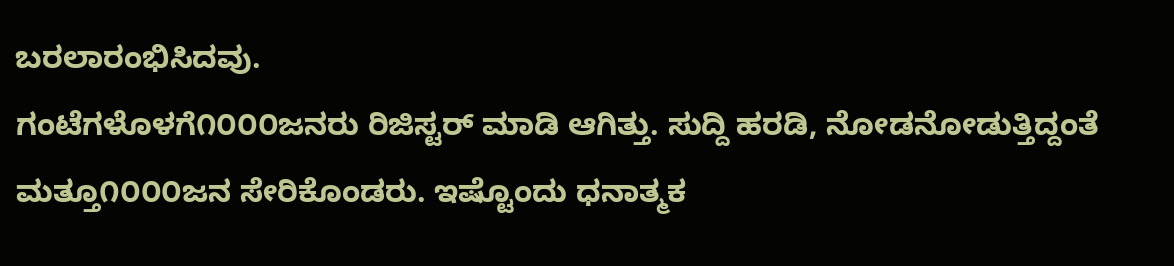ಬರಲಾರಂಭಿಸಿದವು.
ಗಂಟೆಗಳೊಳಗೆ೧೦೦೦ಜನರು ರಿಜಿಸ್ಟರ್ ಮಾಡಿ ಆಗಿತ್ತು. ಸುದ್ದಿ ಹರಡಿ, ನೋಡನೋಡುತ್ತಿದ್ದಂತೆ ಮತ್ತೂ೧೦೦೦ಜನ ಸೇರಿಕೊಂಡರು. ಇಷ್ಟೊಂದು ಧನಾತ್ಮಕ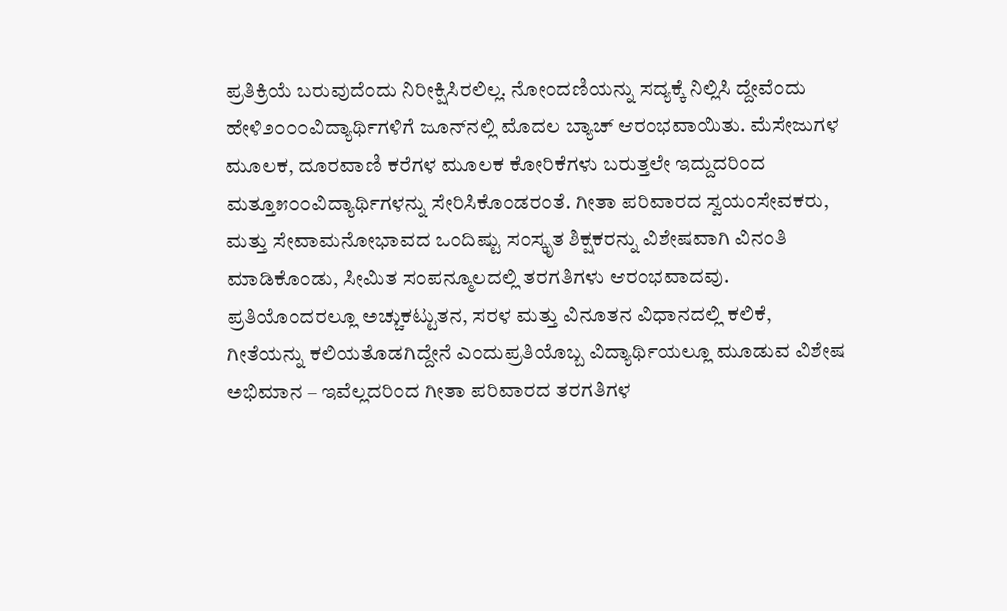ಪ್ರತಿಕ್ರಿಯೆ ಬರುವುದೆಂದು ನಿರೀಕ್ಷಿಸಿರಲಿಲ್ಲ. ನೋಂದಣಿಯನ್ನು ಸದ್ಯಕ್ಕೆ ನಿಲ್ಲಿಸಿ ದ್ದೇವೆಂದು ಹೇಳಿ೨೦೦೦ವಿದ್ಯಾರ್ಥಿಗಳಿಗೆ ಜೂನ್‌ನಲ್ಲಿ ಮೊದಲ ಬ್ಯಾಚ್ ಆರಂಭವಾಯಿತು. ಮೆಸೇಜುಗಳ ಮೂಲಕ, ದೂರವಾಣಿ ಕರೆಗಳ ಮೂಲಕ ಕೋರಿಕೆಗಳು ಬರುತ್ತಲೇ ಇದ್ದುದರಿಂದ ಮತ್ತೂ೫೦೦ವಿದ್ಯಾರ್ಥಿಗಳನ್ನು ಸೇರಿಸಿಕೊಂಡರಂತೆ. ಗೀತಾ ಪರಿವಾರದ ಸ್ವಯಂಸೇವಕರು, ಮತ್ತು ಸೇವಾಮನೋಭಾವದ ಒಂದಿಷ್ಟು ಸಂಸ್ಕೃತ ಶಿಕ್ಷಕರನ್ನು ವಿಶೇಷವಾಗಿ ವಿನಂತಿ ಮಾಡಿಕೊಂಡು, ಸೀಮಿತ ಸಂಪನ್ಮೂಲದಲ್ಲಿ ತರಗತಿಗಳು ಆರಂಭವಾದವು.
ಪ್ರತಿಯೊಂದರಲ್ಲೂ ಅಚ್ಚುಕಟ್ಟುತನ, ಸರಳ ಮತ್ತು ವಿನೂತನ ವಿಧಾನದಲ್ಲಿ ಕಲಿಕೆ, ಗೀತೆಯನ್ನು ಕಲಿಯತೊಡಗಿದ್ದೇನೆ ಎಂದುಪ್ರತಿಯೊಬ್ಬ ವಿದ್ಯಾರ್ಥಿಯಲ್ಲೂ ಮೂಡುವ ವಿಶೇಷ ಅಭಿಮಾನ – ಇವೆಲ್ಲದರಿಂದ ಗೀತಾ ಪರಿವಾರದ ತರಗತಿಗಳ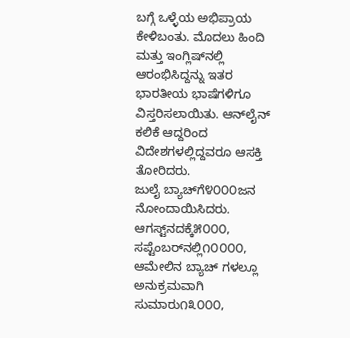ಬಗ್ಗೆ ಒಳ್ಳೆಯ ಅಭಿಪ್ರಾಯ ಕೇಳಿಬಂತು. ಮೊದಲು ಹಿಂದಿ ಮತ್ತು ಇಂಗ್ಲಿಷ್‌ನಲ್ಲಿ ಆರಂಭಿಸಿದ್ದನ್ನು ಇತರ ಭಾರತೀಯ ಭಾಷೆಗಳಿಗೂ ವಿಸ್ತರಿಸಲಾಯಿತು. ಆನ್‌ಲೈನ್ ಕಲಿಕೆ ಆದ್ದರಿಂದ ವಿದೇಶಗಳಲ್ಲಿದ್ದವರೂ ಆಸಕ್ತಿ ತೋರಿದರು.
ಜುಲೈ ಬ್ಯಾಚ್‌ಗೆ೪೦೦೦ಜನ ನೋಂದಾಯಿಸಿದರು. ಆಗಸ್ಟ್‌ನದಕ್ಕೆ೫೦೦೦, ಸಪ್ಟೆಂಬರ್‌ನಲ್ಲಿ೧೦೦೦೦, ಆಮೇಲಿನ ಬ್ಯಾಚ್‌ ಗಳಲ್ಲೂ ಅನುಕ್ರಮವಾಗಿ ಸುಮಾರು೧೩೦೦೦,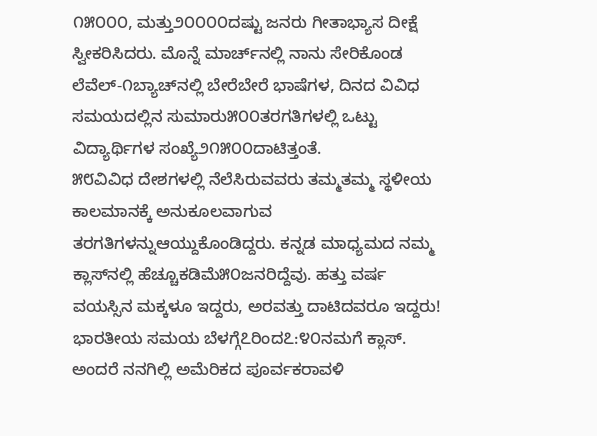೧೫೦೦೦, ಮತ್ತು೨೦೦೦೦ದಷ್ಟು ಜನರು ಗೀತಾಭ್ಯಾಸ ದೀಕ್ಷೆ ಸ್ವೀಕರಿಸಿದರು. ಮೊನ್ನೆ ಮಾರ್ಚ್‌ನಲ್ಲಿ ನಾನು ಸೇರಿಕೊಂಡ ಲೆವೆಲ್-೧ಬ್ಯಾಚ್‌ನಲ್ಲಿ ಬೇರೆಬೇರೆ ಭಾಷೆಗಳ, ದಿನದ ವಿವಿಧ ಸಮಯದಲ್ಲಿನ ಸುಮಾರು೫೦೦ತರಗತಿಗಳಲ್ಲಿ ಒಟ್ಟು ವಿದ್ಯಾರ್ಥಿಗಳ ಸಂಖ್ಯೆ೨೧೫೦೦ದಾಟಿತ್ತಂತೆ.
೫೮ವಿವಿಧ ದೇಶಗಳಲ್ಲಿ ನೆಲೆಸಿರುವವರು ತಮ್ಮತಮ್ಮ ಸ್ಥಳೀಯ ಕಾಲಮಾನಕ್ಕೆ ಅನುಕೂಲವಾಗುವ ತರಗತಿಗಳನ್ನುಆಯ್ದುಕೊಂಡಿದ್ದರು. ಕನ್ನಡ ಮಾಧ್ಯಮದ ನಮ್ಮ ಕ್ಲಾಸ್‌ನಲ್ಲಿ ಹೆಚ್ಚೂಕಡಿಮೆ೫೦ಜನರಿದ್ದೆವು. ಹತ್ತು ವರ್ಷ ವಯಸ್ಸಿನ ಮಕ್ಕಳೂ ಇದ್ದರು, ಅರವತ್ತು ದಾಟಿದವರೂ ಇದ್ದರು! ಭಾರತೀಯ ಸಮಯ ಬೆಳಗ್ಗೆ೭ರಿಂದ೭:೪೦ನಮಗೆ ಕ್ಲಾಸ್. ಅಂದರೆ ನನಗಿಲ್ಲಿ ಅಮೆರಿಕದ ಪೂರ್ವಕರಾವಳಿ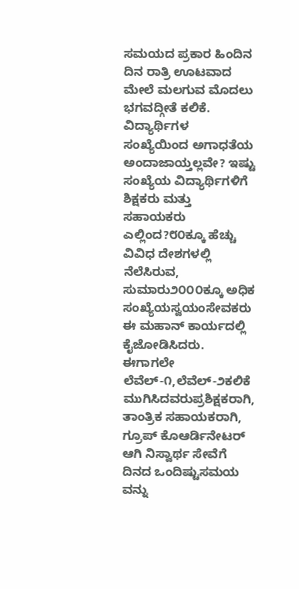ಸಮಯದ ಪ್ರಕಾರ ಹಿಂದಿನ ದಿನ ರಾತ್ರಿ ಊಟವಾದ ಮೇಲೆ ಮಲಗುವ ಮೊದಲು ಭಗವದ್ಗೀತೆ ಕಲಿಕೆ.
ವಿದ್ಯಾರ್ಥಿಗಳ ಸಂಖ್ಯೆಯಿಂದ ಅಗಾಧತೆಯ ಅಂದಾಜಾಯ್ತಲ್ಲವೇ? ಇಷ್ಟು ಸಂಖ್ಯೆಯ ವಿದ್ಯಾರ್ಥಿಗಳಿಗೆ ಶಿಕ್ಷಕರು ಮತ್ತು ಸಹಾಯಕರು ಎಲ್ಲಿಂದ?೮೦ಕ್ಕೂ ಹೆಚ್ಚು ವಿವಿಧ ದೇಶಗಳಲ್ಲಿ ನೆಲೆಸಿರುವ, ಸುಮಾರು೨೦೦೦ಕ್ಕೂ ಅಧಿಕ ಸಂಖ್ಯೆಯಸ್ವಯಂಸೇವಕರು ಈ ಮಹಾನ್ ಕಾರ್ಯದಲ್ಲಿ ಕೈಜೋಡಿಸಿದರು. ಈಗಾಗಲೇ ಲೆವೆಲ್-೧,ಲೆವೆಲ್-೨ಕಲಿಕೆ ಮುಗಿಸಿದವರುಪ್ರಶಿಕ್ಷಕರಾಗಿ, ತಾಂತ್ರಿಕ ಸಹಾಯಕರಾಗಿ, ಗ್ರೂಪ್ ಕೊಆರ್ಡಿನೇಟರ್ ಆಗಿ ನಿಸ್ವಾರ್ಥ ಸೇವೆಗೆ ದಿನದ ಒಂದಿಷ್ಟುಸಮಯ ವನ್ನು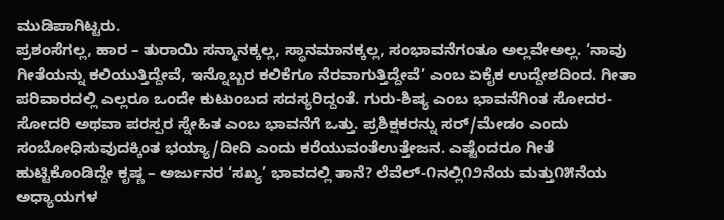ಮುಡಿಪಾಗಿಟ್ಟರು.
ಪ್ರಶಂಸೆಗಲ್ಲ, ಹಾರ – ತುರಾಯಿ ಸನ್ಮಾನಕ್ಕಲ್ಲ, ಸ್ಥಾನಮಾನಕ್ಕಲ್ಲ, ಸಂಭಾವನೆಗಂತೂ ಅಲ್ಲವೇಅಲ್ಲ. ‘ನಾವು ಗೀತೆಯನ್ನು ಕಲಿಯುತ್ತಿದ್ದೇವೆ, ಇನ್ನೊಬ್ಬರ ಕಲಿಕೆಗೂ ನೆರವಾಗುತ್ತಿದ್ದೇವೆ’ ಎಂಬ ಏಕೈಕ ಉದ್ದೇಶದಿಂದ. ಗೀತಾ ಪರಿವಾರದಲ್ಲಿ ಎಲ್ಲರೂ ಒಂದೇ ಕುಟುಂಬದ ಸದಸ್ಯರಿದ್ದಂತೆ. ಗುರು-ಶಿಷ್ಯ ಎಂಬ ಭಾವನೆಗಿಂತ ಸೋದರ-ಸೋದರಿ ಅಥವಾ ಪರಸ್ಪರ ಸ್ನೇಹಿತ ಎಂಬ ಭಾವನೆಗೆ ಒತ್ತು. ಪ್ರಶಿಕ್ಷಕರನ್ನು ಸರ್/ಮೇಡಂ ಎಂದು ಸಂಬೋಧಿಸುವುದಕ್ಕಿಂತ ಭಯ್ಯಾ/ದೀದಿ ಎಂದು ಕರೆಯುವಂತೆಉತ್ತೇಜನ. ಎಷ್ಟೆಂದರೂ ಗೀತೆ ಹುಟ್ಟಿಕೊಂಡಿದ್ದೇ ಕೃಷ್ಣ – ಅರ್ಜುನರ ‘ಸಖ್ಯ’ ಭಾವದಲ್ಲಿ ತಾನೆ? ಲೆವೆಲ್-೧ನಲ್ಲಿ೧೨ನೆಯ ಮತ್ತು೧೫ನೆಯ ಅಧ್ಯಾಯಗಳ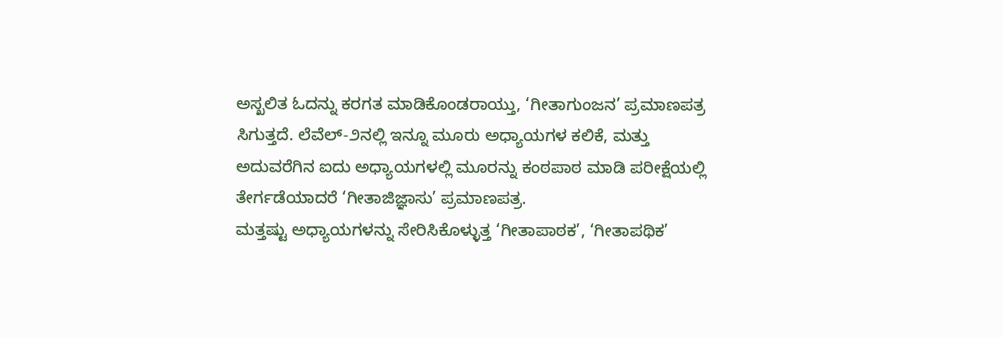ಅಸ್ಖಲಿತ ಓದನ್ನು ಕರಗತ ಮಾಡಿಕೊಂಡರಾಯ್ತು, ‘ಗೀತಾಗುಂಜನ’ ಪ್ರಮಾಣಪತ್ರ ಸಿಗುತ್ತದೆ. ಲೆವೆಲ್-೨ನಲ್ಲಿ ಇನ್ನೂ ಮೂರು ಅಧ್ಯಾಯಗಳ ಕಲಿಕೆ, ಮತ್ತು ಅದುವರೆಗಿನ ಐದು ಅಧ್ಯಾಯಗಳಲ್ಲಿ ಮೂರನ್ನು ಕಂಠಪಾಠ ಮಾಡಿ ಪರೀಕ್ಷೆಯಲ್ಲಿ ತೇರ್ಗಡೆಯಾದರೆ ‘ಗೀತಾಜಿಜ್ಞಾಸು’ ಪ್ರಮಾಣಪತ್ರ.
ಮತ್ತಷ್ಟು ಅಧ್ಯಾಯಗಳನ್ನು ಸೇರಿಸಿಕೊಳ್ಳುತ್ತ ‘ಗೀತಾಪಾಠಕ’, ‘ಗೀತಾಪಥಿಕ’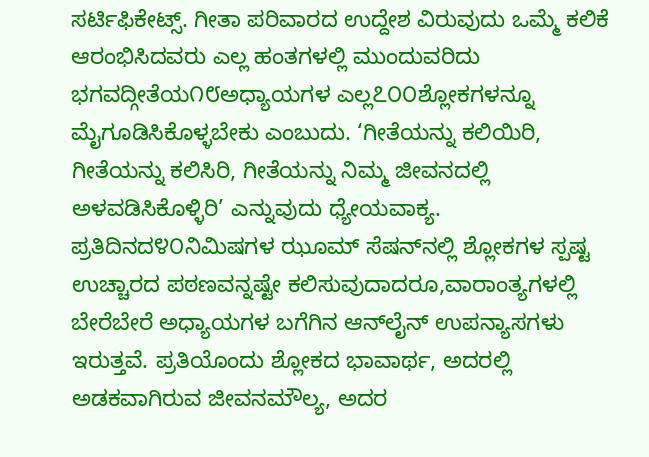ಸರ್ಟಿಫಿಕೇಟ್ಸ್. ಗೀತಾ ಪರಿವಾರದ ಉದ್ದೇಶ ವಿರುವುದು ಒಮ್ಮೆ ಕಲಿಕೆ ಆರಂಭಿಸಿದವರು ಎಲ್ಲ ಹಂತಗಳಲ್ಲಿ ಮುಂದುವರಿದು ಭಗವದ್ಗೀತೆಯ೧೮ಅಧ್ಯಾಯಗಳ ಎಲ್ಲ೭೦೦ಶ್ಲೋಕಗಳನ್ನೂ ಮೈಗೂಡಿಸಿಕೊಳ್ಳಬೇಕು ಎಂಬುದು. ‘ಗೀತೆಯನ್ನು ಕಲಿಯಿರಿ, ಗೀತೆಯನ್ನು ಕಲಿಸಿರಿ, ಗೀತೆಯನ್ನು ನಿಮ್ಮ ಜೀವನದಲ್ಲಿ ಅಳವಡಿಸಿಕೊಳ್ಳಿರಿ’ ಎನ್ನುವುದು ಧ್ಯೇಯವಾಕ್ಯ.
ಪ್ರತಿದಿನದ೪೦ನಿಮಿಷಗಳ ಝೂಮ್ ಸೆಷನ್‌ನಲ್ಲಿ ಶ್ಲೋಕಗಳ ಸ್ಪಷ್ಟ ಉಚ್ಚಾರದ ಪಠಣವನ್ನಷ್ಟೇ ಕಲಿಸುವುದಾದರೂ,ವಾರಾಂತ್ಯಗಳಲ್ಲಿ ಬೇರೆಬೇರೆ ಅಧ್ಯಾಯಗಳ ಬಗೆಗಿನ ಆನ್‌ಲೈನ್ ಉಪನ್ಯಾಸಗಳು ಇರುತ್ತವೆ. ಪ್ರತಿಯೊಂದು ಶ್ಲೋಕದ ಭಾವಾರ್ಥ, ಅದರಲ್ಲಿ ಅಡಕವಾಗಿರುವ ಜೀವನಮೌಲ್ಯ, ಅದರ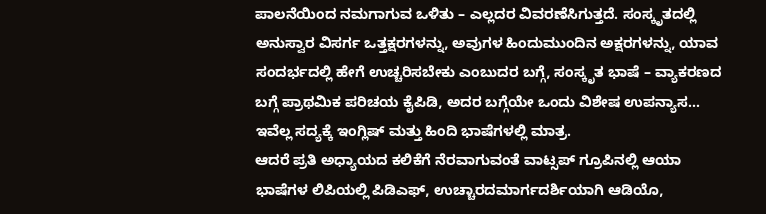ಪಾಲನೆಯಿಂದ ನಮಗಾಗುವ ಒಳಿತು – ಎಲ್ಲದರ ವಿವರಣೆಸಿಗುತ್ತದೆ. ಸಂಸ್ಕೃತದಲ್ಲಿ ಅನುಸ್ವಾರ ವಿಸರ್ಗ ಒತ್ತಕ್ಷರಗಳನ್ನು, ಅವುಗಳ ಹಿಂದುಮುಂದಿನ ಅಕ್ಷರಗಳನ್ನು, ಯಾವ ಸಂದರ್ಭದಲ್ಲಿ ಹೇಗೆ ಉಚ್ಚರಿಸಬೇಕು ಎಂಬುದರ ಬಗ್ಗೆ, ಸಂಸ್ಕೃತ ಭಾಷೆ – ವ್ಯಾಕರಣದ ಬಗ್ಗೆ ಪ್ರಾಥಮಿಕ ಪರಿಚಯ ಕೈಪಿಡಿ, ಅದರ ಬಗ್ಗೆಯೇ ಒಂದು ವಿಶೇಷ ಉಪನ್ಯಾಸ… ಇವೆಲ್ಲ ಸದ್ಯಕ್ಕೆ ಇಂಗ್ಲಿಷ್ ಮತ್ತು ಹಿಂದಿ ಭಾಷೆಗಳಲ್ಲಿ ಮಾತ್ರ.
ಆದರೆ ಪ್ರತಿ ಅಧ್ಯಾಯದ ಕಲಿಕೆಗೆ ನೆರವಾಗುವಂತೆ ವಾಟ್ಸಪ್ ಗ್ರೂಪಿನಲ್ಲಿ ಆಯಾ ಭಾಷೆಗಳ ಲಿಪಿಯಲ್ಲಿ ಪಿಡಿಎಫ್, ಉಚ್ಚಾರದಮಾರ್ಗದರ್ಶಿಯಾಗಿ ಆಡಿಯೊ,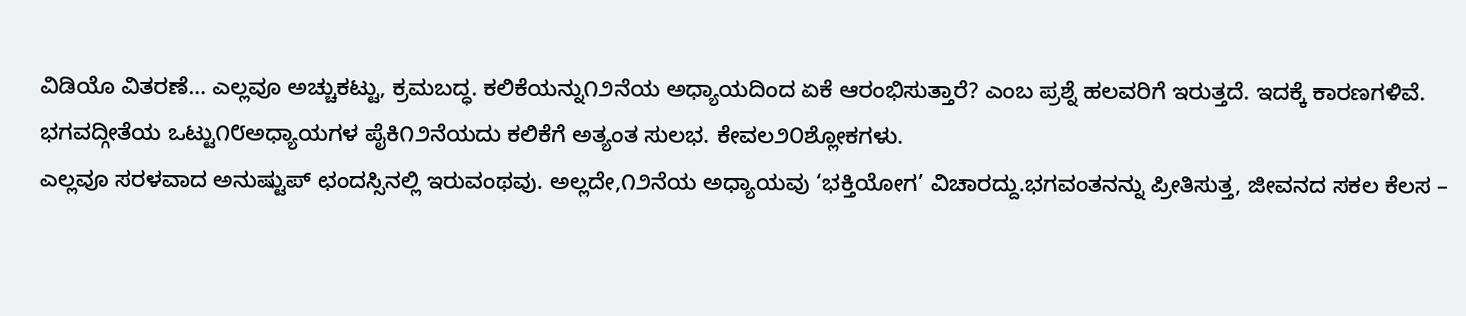ವಿಡಿಯೊ ವಿತರಣೆ… ಎಲ್ಲವೂ ಅಚ್ಚುಕಟ್ಟು, ಕ್ರಮಬದ್ಧ. ಕಲಿಕೆಯನ್ನು೧೨ನೆಯ ಅಧ್ಯಾಯದಿಂದ ಏಕೆ ಆರಂಭಿಸುತ್ತಾರೆ? ಎಂಬ ಪ್ರಶ್ನೆ ಹಲವರಿಗೆ ಇರುತ್ತದೆ. ಇದಕ್ಕೆ ಕಾರಣಗಳಿವೆ. ಭಗವದ್ಗೀತೆಯ ಒಟ್ಟು೧೮ಅಧ್ಯಾಯಗಳ ಪೈಕಿ೧೨ನೆಯದು ಕಲಿಕೆಗೆ ಅತ್ಯಂತ ಸುಲಭ. ಕೇವಲ೨೦ಶ್ಲೋಕಗಳು.
ಎಲ್ಲವೂ ಸರಳವಾದ ಅನುಷ್ಟುಪ್ ಛಂದಸ್ಸಿನಲ್ಲಿ ಇರುವಂಥವು. ಅಲ್ಲದೇ,೧೨ನೆಯ ಅಧ್ಯಾಯವು ‘ಭಕ್ತಿಯೋಗ’ ವಿಚಾರದ್ದು.ಭಗವಂತನನ್ನು ಪ್ರೀತಿಸುತ್ತ, ಜೀವನದ ಸಕಲ ಕೆಲಸ –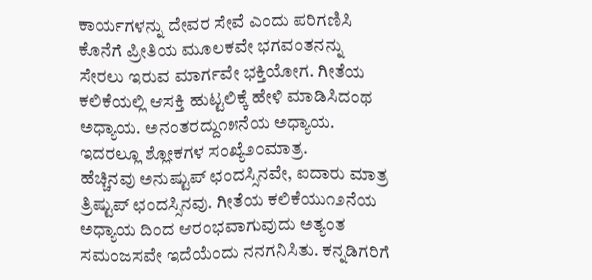ಕಾರ್ಯಗಳನ್ನು ದೇವರ ಸೇವೆ ಎಂದು ಪರಿಗಣಿಸಿ ಕೊನೆಗೆ ಪ್ರೀತಿಯ ಮೂಲಕವೇ ಭಗವಂತನನ್ನು ಸೇರಲು ಇರುವ ಮಾರ್ಗವೇ ಭಕ್ತಿಯೋಗ. ಗೀತೆಯ ಕಲಿಕೆಯಲ್ಲಿ ಆಸಕ್ತಿ ಹುಟ್ಟಲಿಕ್ಕೆ ಹೇಳಿ ಮಾಡಿಸಿದಂಥ ಅಧ್ಯಾಯ. ಅನಂತರದ್ದು೧೫ನೆಯ ಅಧ್ಯಾಯ. ಇದರಲ್ಲೂ ಶ್ಲೋಕಗಳ ಸಂಖ್ಯೆ೨೦ಮಾತ್ರ.
ಹೆಚ್ಚಿನವು ಅನುಷ್ಟುಪ್ ಛಂದಸ್ಸಿನವೇ, ಐದಾರು ಮಾತ್ರ ತ್ರಿಷ್ಟುಪ್ ಛಂದಸ್ಸಿನವು. ಗೀತೆಯ ಕಲಿಕೆಯು೧೨ನೆಯ ಅಧ್ಯಾಯ ದಿಂದ ಆರಂಭವಾಗುವುದು ಅತ್ಯಂತ ಸಮಂಜಸವೇ ಇದೆಯೆಂದು ನನಗನಿಸಿತು. ಕನ್ನಡಿಗರಿಗೆ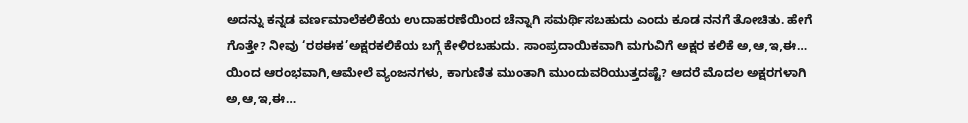ಅದನ್ನು ಕನ್ನಡ ವರ್ಣಮಾಲೆಕಲಿಕೆಯ ಉದಾಹರಣೆಯಿಂದ ಚೆನ್ನಾಗಿ ಸಮರ್ಥಿಸಬಹುದು ಎಂದು ಕೂಡ ನನಗೆ ತೋಚಿತು. ಹೇಗೆ ಗೊತ್ತೇ? ನೀವು ‘ರಠಈಕ’ಅಕ್ಷರಕಲಿಕೆಯ ಬಗ್ಗೆ ಕೇಳಿರಬಹುದು. ಸಾಂಪ್ರದಾಯಿಕವಾಗಿ ಮಗುವಿಗೆ ಅಕ್ಷರ ಕಲಿಕೆ ಅ,ಆ,ಇ,ಈ… ಯಿಂದ ಆರಂಭವಾಗಿ,ಆಮೇಲೆ ವ್ಯಂಜನಗಳು, ಕಾಗುಣಿತ ಮುಂತಾಗಿ ಮುಂದುವರಿಯುತ್ತದಷ್ಟೆ? ಆದರೆ ಮೊದಲ ಅಕ್ಷರಗಳಾಗಿ ಅ,ಆ,ಇ,ಈ…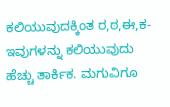ಕಲಿಯುವುದಕ್ಕಿಂತ ರ,ಠ,ಈ,ಕ- ಇವುಗಳನ್ನು ಕಲಿಯುವುದು ಹೆಚ್ಚು ತಾರ್ಕಿಕ. ಮಗುವಿಗೂ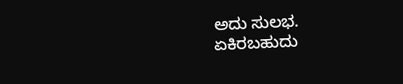ಅದು ಸುಲಭ.
ಏಕಿರಬಹುದು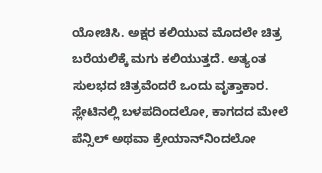ಯೋಚಿಸಿ. ಅಕ್ಷರ ಕಲಿಯುವ ಮೊದಲೇ ಚಿತ್ರ ಬರೆಯಲಿಕ್ಕೆ ಮಗು ಕಲಿಯುತ್ತದೆ. ಅತ್ಯಂತ ಸುಲಭದ ಚಿತ್ರವೆಂದರೆ ಒಂದು ವೃತ್ತಾಕಾರ. ಸ್ಲೇಟಿನಲ್ಲಿ ಬಳಪದಿಂದಲೋ, ಕಾಗದದ ಮೇಲೆ ಪೆನ್ಸಿಲ್ ಅಥವಾ ಕ್ರೇಯಾನ್‌ನಿಂದಲೋ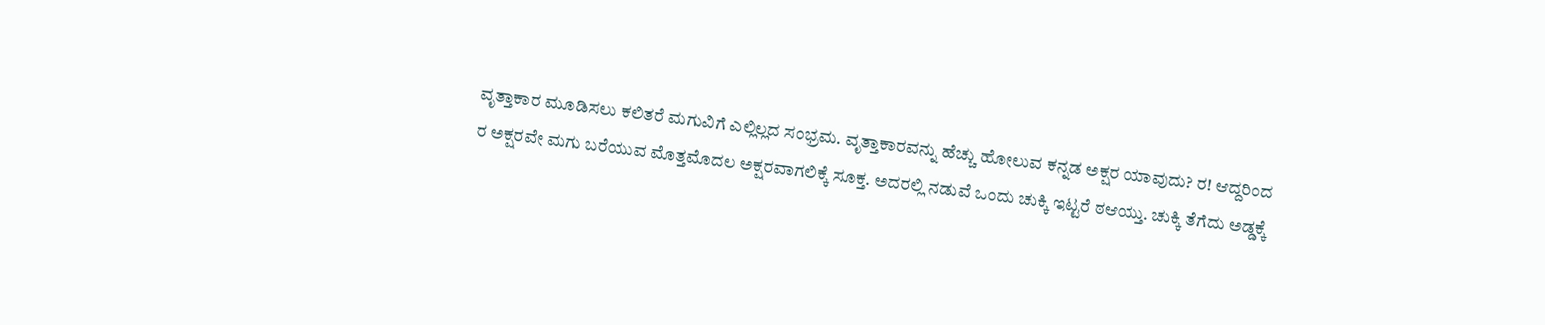ವೃತ್ತಾಕಾರ ಮೂಡಿಸಲು ಕಲಿತರೆ ಮಗುವಿಗೆ ಎಲ್ಲಿಲ್ಲದ ಸಂಭ್ರಮ. ವೃತ್ತಾಕಾರವನ್ನು ಹೆಚ್ಚು ಹೋಲುವ ಕನ್ನಡ ಅಕ್ಷರ ಯಾವುದು? ರ! ಆದ್ದರಿಂದ ರ ಅಕ್ಷರವೇ ಮಗು ಬರೆಯುವ ಮೊತ್ತಮೊದಲ ಅಕ್ಷರವಾಗಲಿಕ್ಕೆ ಸೂಕ್ತ. ಅದರಲ್ಲಿ ನಡುವೆ ಒಂದು ಚುಕ್ಕಿ ಇಟ್ಟರೆ ಠಆಯ್ತು. ಚುಕ್ಕಿ ತೆಗೆದು ಅಡ್ಡಕ್ಕೆ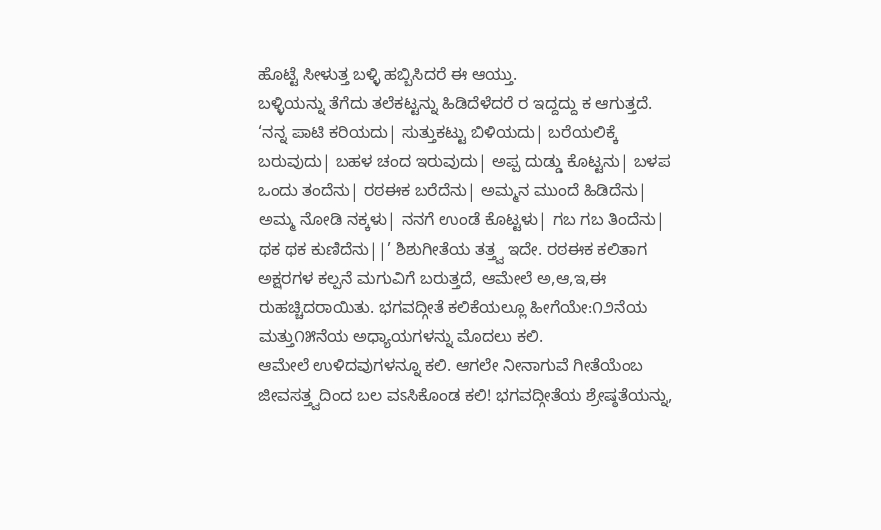ಹೊಟ್ಟೆ ಸೀಳುತ್ತ ಬಳ್ಳಿ ಹಬ್ಬಿಸಿದರೆ ಈ ಆಯ್ತು.
ಬಳ್ಳಿಯನ್ನು ತೆಗೆದು ತಲೆಕಟ್ಟನ್ನು ಹಿಡಿದೆಳೆದರೆ ರ ಇದ್ದದ್ದು ಕ ಆಗುತ್ತದೆ. ‘ನನ್ನ ಪಾಟಿ ಕರಿಯದು| ಸುತ್ತುಕಟ್ಟು ಬಿಳಿಯದು| ಬರೆಯಲಿಕ್ಕೆ ಬರುವುದು| ಬಹಳ ಚಂದ ಇರುವುದು| ಅಪ್ಪ ದುಡ್ಡು ಕೊಟ್ಟನು| ಬಳಪ ಒಂದು ತಂದೆನು| ರಠಈಕ ಬರೆದೆನು| ಅಮ್ಮನ ಮುಂದೆ ಹಿಡಿದೆನು| ಅಮ್ಮ ನೋಡಿ ನಕ್ಕಳು| ನನಗೆ ಉಂಡೆ ಕೊಟ್ಟಳು| ಗಬ ಗಬ ತಿಂದೆನು| ಥಕ ಥಕ ಕುಣಿದೆನು||’ ಶಿಶುಗೀತೆಯ ತತ್ತ್ವ ಇದೇ. ರಠಈಕ ಕಲಿತಾಗ ಅಕ್ಷರಗಳ ಕಲ್ಪನೆ ಮಗುವಿಗೆ ಬರುತ್ತದೆ, ಆಮೇಲೆ ಅ,ಆ,ಇ,ಈ ರುಹಚ್ಚಿದರಾಯಿತು. ಭಗವದ್ಗೀತೆ ಕಲಿಕೆಯಲ್ಲೂ ಹೀಗೆಯೇ:೧೨ನೆಯ ಮತ್ತು೧೫ನೆಯ ಅಧ್ಯಾಯಗಳನ್ನು ಮೊದಲು ಕಲಿ.
ಆಮೇಲೆ ಉಳಿದವುಗಳನ್ನೂ ಕಲಿ. ಆಗಲೇ ನೀನಾಗುವೆ ಗೀತೆಯೆಂಬ ಜೀವಸತ್ತ್ವದಿಂದ ಬಲ ವಽಸಿಕೊಂಡ ಕಲಿ! ಭಗವದ್ಗೀತೆಯ ಶ್ರೇಷ್ಠತೆಯನ್ನು,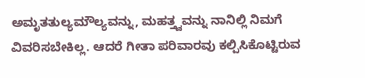ಅಮೃತತುಲ್ಯಮೌಲ್ಯವನ್ನು, ಮಹತ್ತ್ವವನ್ನು ನಾನಿಲ್ಲಿ ನಿಮಗೆ ವಿವರಿಸಬೇಕಿಲ್ಲ. ಆದರೆ ಗೀತಾ ಪರಿವಾರವು ಕಲ್ಪಿಸಿಕೊಟ್ಟಿರುವ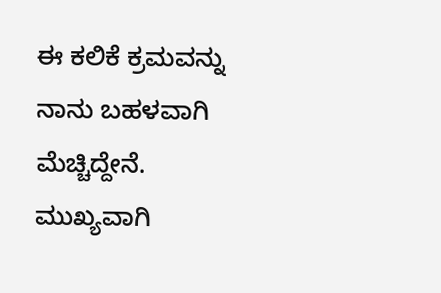ಈ ಕಲಿಕೆ ಕ್ರಮವನ್ನು ನಾನು ಬಹಳವಾಗಿ ಮೆಚ್ಚಿದ್ದೇನೆ.
ಮುಖ್ಯವಾಗಿ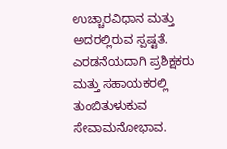ಉಚ್ಚಾರವಿಧಾನ ಮತ್ತು ಅದರಲ್ಲಿರುವ ಸ್ಪಷ್ಟತೆ. ಎರಡನೆಯದಾಗಿ ಪ್ರಶಿಕ್ಷಕರು ಮತ್ತು ಸಹಾಯಕರಲ್ಲಿ ತುಂಬಿತುಳುಕುವ ಸೇವಾಮನೋಭಾವ.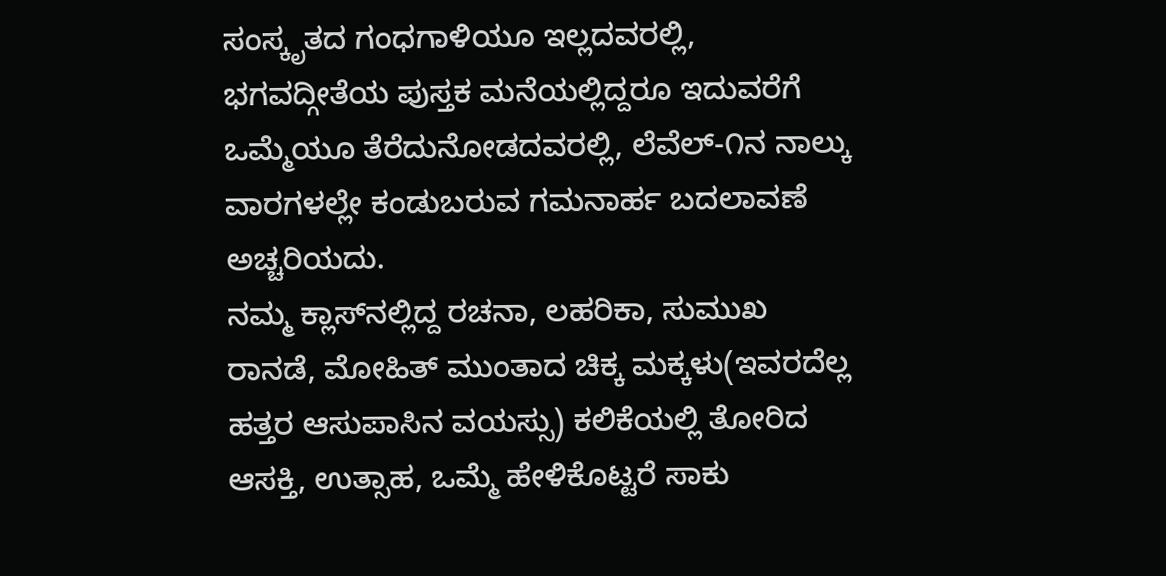ಸಂಸ್ಕೃತದ ಗಂಧಗಾಳಿಯೂ ಇಲ್ಲದವರಲ್ಲಿ, ಭಗವದ್ಗೀತೆಯ ಪುಸ್ತಕ ಮನೆಯಲ್ಲಿದ್ದರೂ ಇದುವರೆಗೆ ಒಮ್ಮೆಯೂ ತೆರೆದುನೋಡದವರಲ್ಲಿ, ಲೆವೆಲ್-೧ನ ನಾಲ್ಕು ವಾರಗಳಲ್ಲೇ ಕಂಡುಬರುವ ಗಮನಾರ್ಹ ಬದಲಾವಣೆ ಅಚ್ಚರಿಯದು.
ನಮ್ಮ ಕ್ಲಾಸ್‌ನಲ್ಲಿದ್ದ ರಚನಾ, ಲಹರಿಕಾ, ಸುಮುಖ ರಾನಡೆ, ಮೋಹಿತ್ ಮುಂತಾದ ಚಿಕ್ಕ ಮಕ್ಕಳು(ಇವರದೆಲ್ಲ ಹತ್ತರ ಆಸುಪಾಸಿನ ವಯಸ್ಸು) ಕಲಿಕೆಯಲ್ಲಿ ತೋರಿದ ಆಸಕ್ತಿ, ಉತ್ಸಾಹ, ಒಮ್ಮೆ ಹೇಳಿಕೊಟ್ಟರೆ ಸಾಕು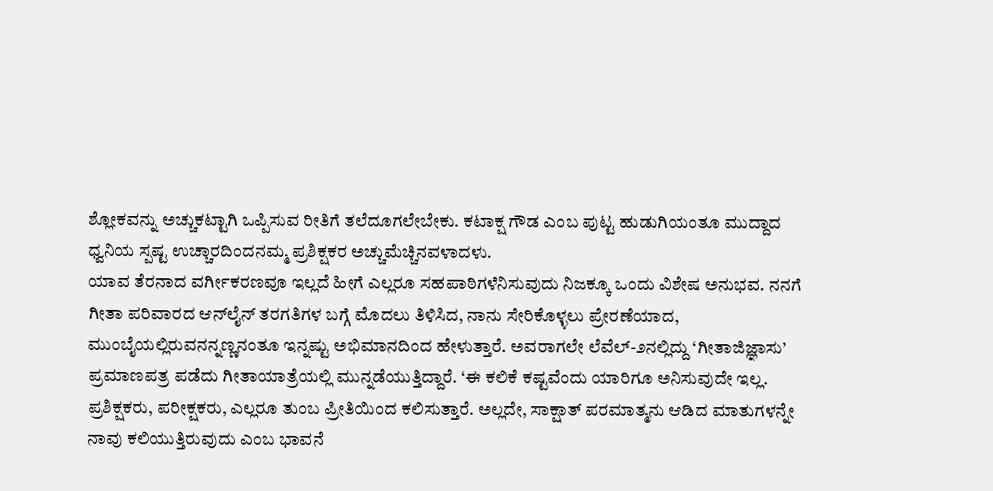ಶ್ಲೋಕವನ್ನು ಅಚ್ಚುಕಟ್ಟಾಗಿ ಒಪ್ಪಿಸುವ ರೀತಿಗೆ ತಲೆದೂಗಲೇಬೇಕು. ಕಟಾಕ್ಷ ಗೌಡ ಎಂಬ ಪುಟ್ಟ ಹುಡುಗಿಯಂತೂ ಮುದ್ದಾದ ಧ್ವನಿಯ ಸ್ಪಷ್ಟ ಉಚ್ಚಾರದಿಂದನಮ್ಮ ಪ್ರಶಿಕ್ಷಕರ ಅಚ್ಚುಮೆಚ್ಚಿನವಳಾದಳು.
ಯಾವ ತೆರನಾದ ವರ್ಗೀಕರಣವೂ ಇಲ್ಲದೆ ಹೀಗೆ ಎಲ್ಲರೂ ಸಹಪಾಠಿಗಳೆನಿಸುವುದು ನಿಜಕ್ಕೂ ಒಂದು ವಿಶೇಷ ಅನುಭವ. ನನಗೆ ಗೀತಾ ಪರಿವಾರದ ಆನ್‌ಲೈನ್ ತರಗತಿಗಳ ಬಗ್ಗೆ ಮೊದಲು ತಿಳಿಸಿದ, ನಾನು ಸೇರಿಕೊಳ್ಳಲು ಪ್ರೇರಣೆಯಾದ, ಮುಂಬೈಯಲ್ಲಿರುವನನ್ನಣ್ಣನಂತೂ ಇನ್ನಷ್ಟು ಅಭಿಮಾನದಿಂದ ಹೇಳುತ್ತಾರೆ. ಅವರಾಗಲೇ ಲೆವೆಲ್-೨ನಲ್ಲಿದ್ದು ‘ಗೀತಾಜಿಜ್ಞಾಸು’ ಪ್ರಮಾಣಪತ್ರ ಪಡೆದು ಗೀತಾಯಾತ್ರೆಯಲ್ಲಿ ಮುನ್ನಡೆಯುತ್ತಿದ್ದಾರೆ. ‘ಈ ಕಲಿಕೆ ಕಷ್ಟವೆಂದು ಯಾರಿಗೂ ಅನಿಸುವುದೇ ಇಲ್ಲ.
ಪ್ರಶಿಕ್ಷಕರು, ಪರೀಕ್ಷಕರು, ಎಲ್ಲರೂ ತುಂಬ ಪ್ರೀತಿಯಿಂದ ಕಲಿಸುತ್ತಾರೆ. ಅಲ್ಲದೇ, ಸಾಕ್ಷಾತ್ ಪರಮಾತ್ಮನು ಆಡಿದ ಮಾತುಗಳನ್ನೇ ನಾವು ಕಲಿಯುತ್ತಿರುವುದು ಎಂಬ ಭಾವನೆ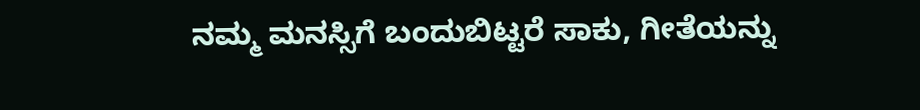ನಮ್ಮ ಮನಸ್ಸಿಗೆ ಬಂದುಬಿಟ್ಟರೆ ಸಾಕು, ಗೀತೆಯನ್ನು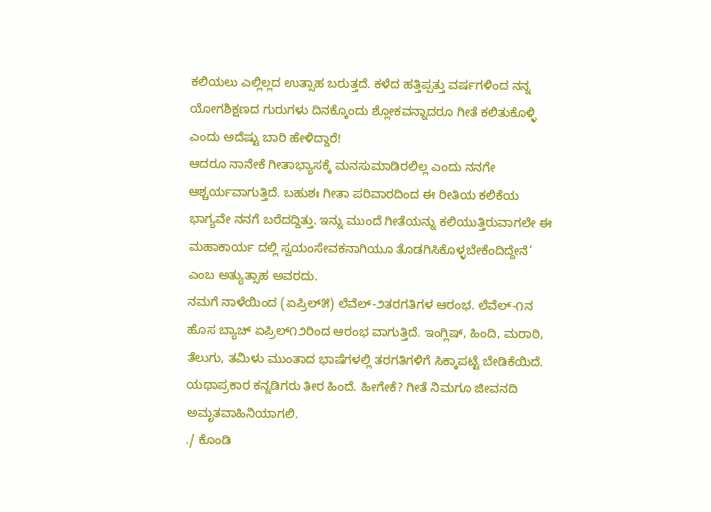ಕಲಿಯಲು ಎಲ್ಲಿಲ್ಲದ ಉತ್ಸಾಹ ಬರುತ್ತದೆ. ಕಳೆದ ಹತ್ತಿಪ್ಪತ್ತು ವರ್ಷಗಳಿಂದ ನನ್ನ ಯೋಗಶಿಕ್ಷಣದ ಗುರುಗಳು ದಿನಕ್ಕೊಂದು ಶ್ಲೋಕವನ್ನಾದರೂ ಗೀತೆ ಕಲಿತುಕೊಳ್ಳಿ ಎಂದು ಅದೆಷ್ಟು ಬಾರಿ ಹೇಳಿದ್ದಾರೆ!
ಆದರೂ ನಾನೇಕೆ ಗೀತಾಭ್ಯಾಸಕ್ಕೆ ಮನಸುಮಾಡಿರಲಿಲ್ಲ ಎಂದು ನನಗೇ ಆಶ್ಚರ್ಯವಾಗುತ್ತಿದೆ. ಬಹುಶಃ ಗೀತಾ ಪರಿವಾರದಿಂದ ಈ ರೀತಿಯ ಕಲಿಕೆಯ ಭಾಗ್ಯವೇ ನನಗೆ ಬರೆದದ್ದಿತ್ತು. ಇನ್ನು ಮುಂದೆ ಗೀತೆಯನ್ನು ಕಲಿಯುತ್ತಿರುವಾಗಲೇ ಈ ಮಹಾಕಾರ್ಯ ದಲ್ಲಿ ಸ್ವಯಂಸೇವಕನಾಗಿಯೂ ತೊಡಗಿಸಿಕೊಳ್ಳಬೇಕೆಂದಿದ್ದೇನೆ’ ಎಂಬ ಅತ್ಯುತ್ಸಾಹ ಅವರದು.
ನಮಗೆ ನಾಳೆಯಿಂದ (ಏಪ್ರಿಲ್೫) ಲೆವೆಲ್-೨ತರಗತಿಗಳ ಆರಂಭ. ಲೆವೆಲ್-೧ನ ಹೊಸ ಬ್ಯಾಚ್ ಏಪ್ರಿಲ್೧೨ರಿಂದ ಆರಂಭ ವಾಗುತ್ತಿದೆ. ಇಂಗ್ಲಿಷ್, ಹಿಂದಿ, ಮರಾಠಿ, ತೆಲುಗು, ತಮಿಳು ಮುಂತಾದ ಭಾಷೆಗಳಲ್ಲಿ ತರಗತಿಗಳಿಗೆ ಸಿಕ್ಕಾಪಟ್ಟೆ ಬೇಡಿಕೆಯಿದೆ. ಯಥಾಪ್ರಕಾರ ಕನ್ನಡಿಗರು ತೀರ ಹಿಂದೆ. ಹೀಗೇಕೆ? ಗೀತೆ ನಿಮಗೂ ಜೀವನದಿ ಅಮೃತವಾಹಿನಿಯಾಗಲಿ.
./ ಕೊಂಡಿ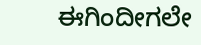ಈಗಿಂದೀಗಲೇ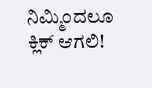ನಿಮ್ಮಿಂದಲೂ ಕ್ಲಿಕ್ ಆಗಲಿ!